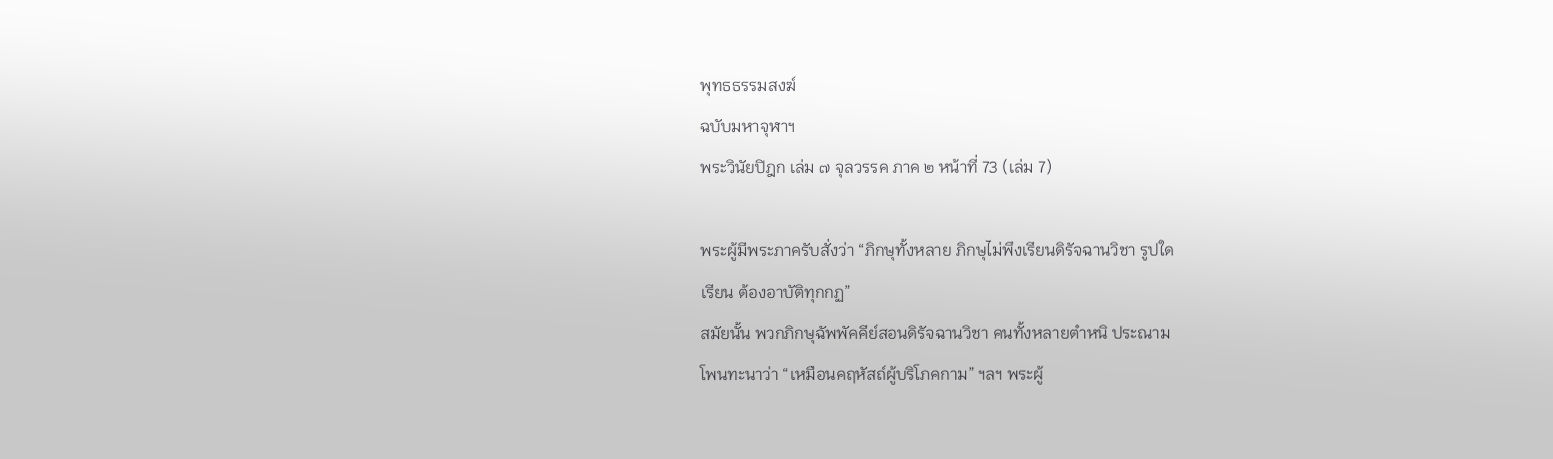พุทธธรรมสงฆ์
ฉบับมหาจุฬาฯ
พระวินัยปิฎก เล่ม ๗ จุลวรรค ภาค ๒ หน้าที่ 73 (เล่ม 7)

พระผู้มีพระภาครับสั่งว่า “ภิกษุทั้งหลาย ภิกษุไม่พึงเรียนดิรัจฉานวิชา รูปใด
เรียน ต้องอาบัติทุกกฏ”
สมัยนั้น พวกภิกษุฉัพพัคคีย์สอนดิรัจฉานวิชา คนทั้งหลายตำหนิ ประณาม
โพนทะนาว่า “เหมือนคฤหัสถ์ผู้บริโภคกาม” ฯลฯ พระผู้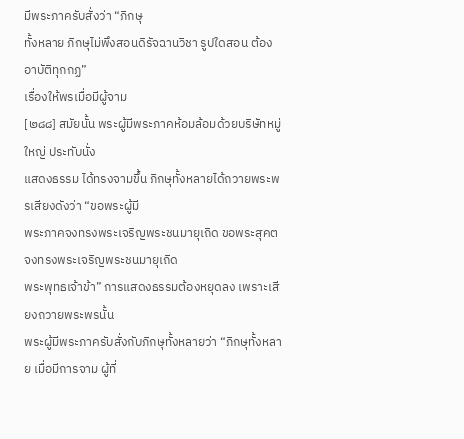มีพระภาครับสั่งว่า “ภิกษุ
ทั้งหลาย ภิกษุไม่พึงสอนดิรัจฉานวิชา รูปใดสอน ต้องอาบัติทุกกฏ”
เรื่องให้พรเมื่อมีผู้จาม
[๒๘๘] สมัยนั้น พระผู้มีพระภาคห้อมล้อมด้วยบริษัทหมู่ใหญ่ ประทับนั่ง
แสดงธรรม ได้ทรงจามขึ้น ภิกษุทั้งหลายได้ถวายพระพรเสียงดังว่า “ขอพระผู้มี
พระภาคจงทรงพระเจริญพระชนมายุเถิด ขอพระสุคตจงทรงพระเจริญพระชนมายุเถิด
พระพุทธเจ้าข้า” การแสดงธรรมต้องหยุดลง เพราะเสียงถวายพระพรนั้น
พระผู้มีพระภาครับสั่งกับภิกษุทั้งหลายว่า “ภิกษุทั้งหลาย เมื่อมีการจาม ผู้ที่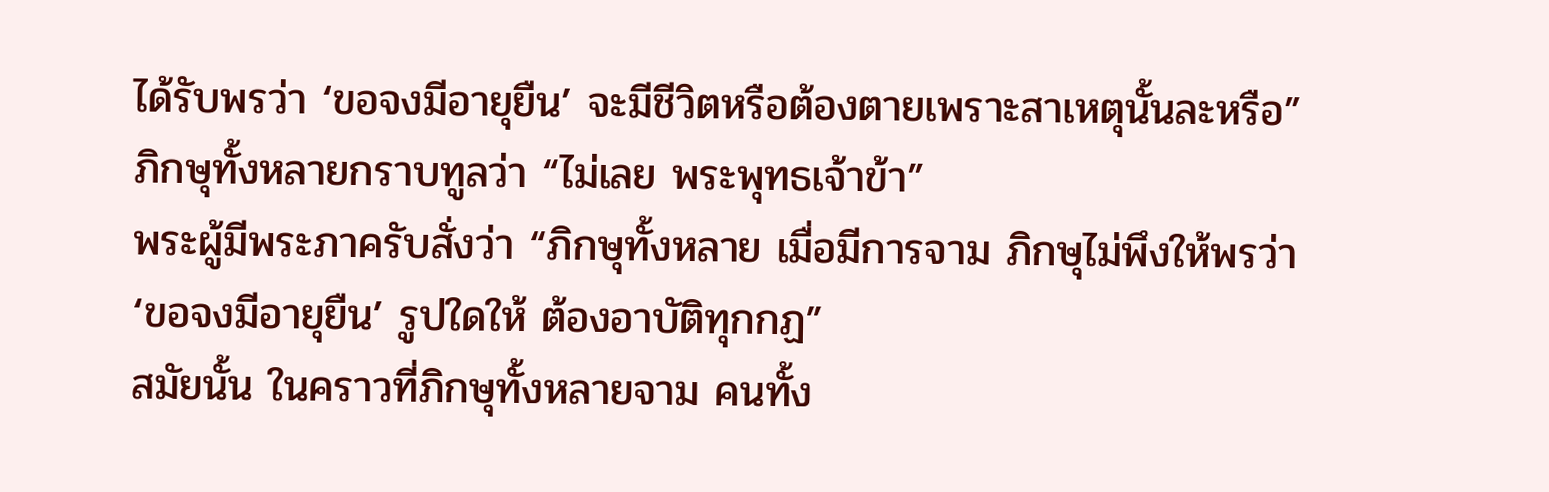ได้รับพรว่า ‘ขอจงมีอายุยืน’ จะมีชีวิตหรือต้องตายเพราะสาเหตุนั้นละหรือ”
ภิกษุทั้งหลายกราบทูลว่า “ไม่เลย พระพุทธเจ้าข้า”
พระผู้มีพระภาครับสั่งว่า “ภิกษุทั้งหลาย เมื่อมีการจาม ภิกษุไม่พึงให้พรว่า
‘ขอจงมีอายุยืน’ รูปใดให้ ต้องอาบัติทุกกฏ”
สมัยนั้น ในคราวที่ภิกษุทั้งหลายจาม คนทั้ง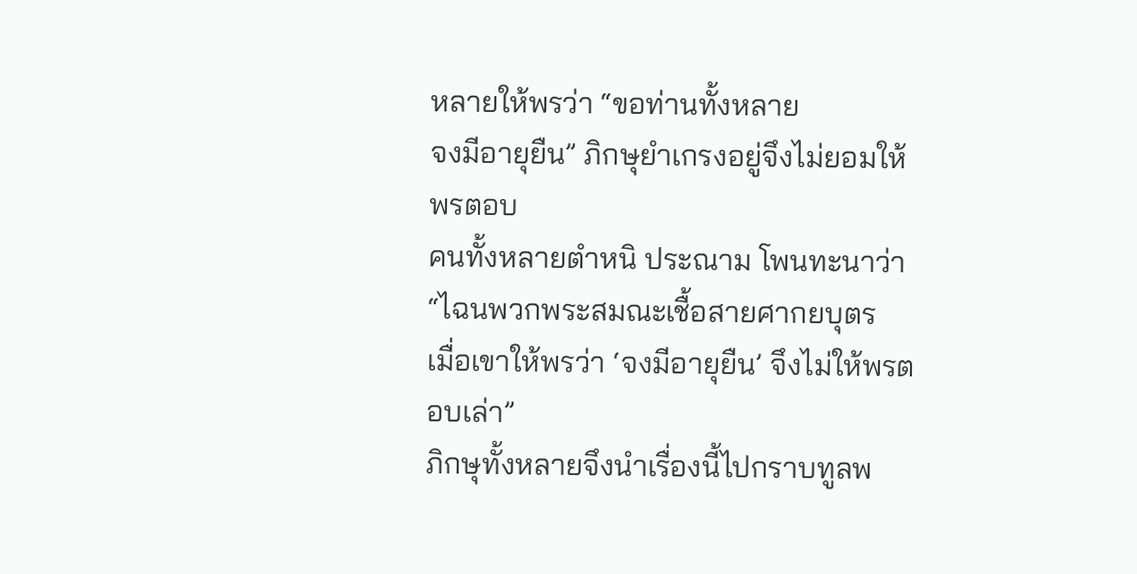หลายให้พรว่า “ขอท่านทั้งหลาย
จงมีอายุยืน” ภิกษุยำเกรงอยู่จึงไม่ยอมให้พรตอบ
คนทั้งหลายตำหนิ ประณาม โพนทะนาว่า “ไฉนพวกพระสมณะเชื้อสายศากยบุตร
เมื่อเขาให้พรว่า ‘จงมีอายุยืน’ จึงไม่ให้พรตอบเล่า”
ภิกษุทั้งหลายจึงนำเรื่องนี้ไปกราบทูลพ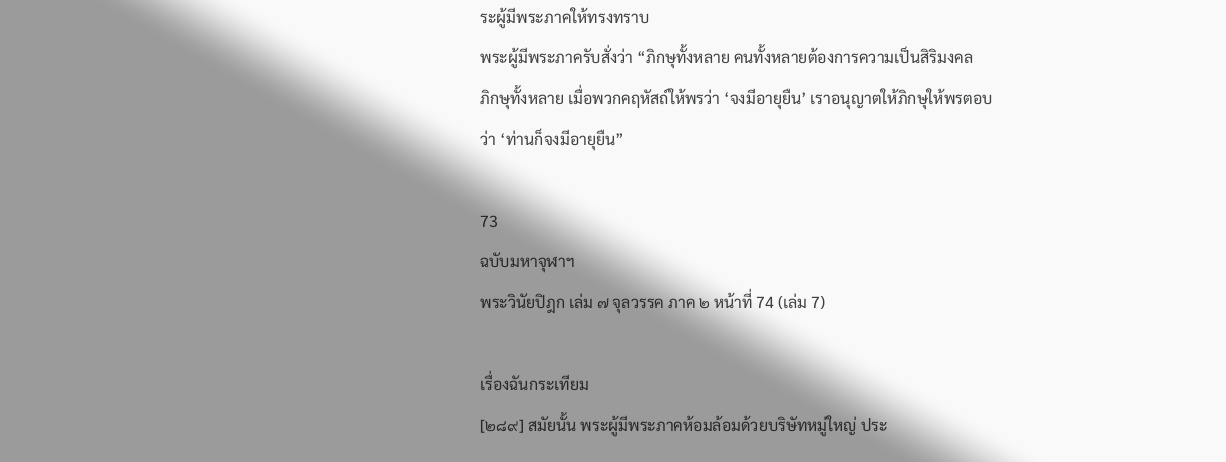ระผู้มีพระภาคให้ทรงทราบ
พระผู้มีพระภาครับสั่งว่า “ภิกษุทั้งหลาย คนทั้งหลายต้องการความเป็นสิริมงคล
ภิกษุทั้งหลาย เมื่อพวกคฤหัสถ์ให้พรว่า ‘จงมีอายุยืน’ เราอนุญาตให้ภิกษุให้พรตอบ
ว่า ‘ท่านก็จงมีอายุยืน”

73
ฉบับมหาจุฬาฯ
พระวินัยปิฎก เล่ม ๗ จุลวรรค ภาค ๒ หน้าที่ 74 (เล่ม 7)

เรื่องฉันกระเทียม
[๒๘๙] สมัยนั้น พระผู้มีพระภาคห้อมล้อมด้วยบริษัทหมู่ใหญ่ ประ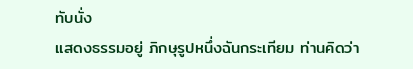ทับนั่ง
แสดงธรรมอยู่ ภิกษุรูปหนึ่งฉันกระเทียม ท่านคิดว่า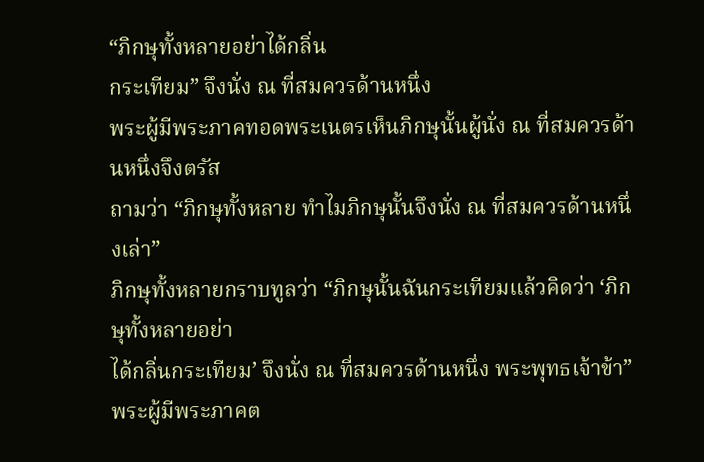“ภิกษุทั้งหลายอย่าได้กลิ่น
กระเทียม” จึงนั่ง ณ ที่สมควรด้านหนึ่ง
พระผู้มีพระภาคทอดพระเนตรเห็นภิกษุนั้นผู้นั่ง ณ ที่สมควรด้านหนึ่งจึงตรัส
ถามว่า “ภิกษุทั้งหลาย ทำไมภิกษุนั้นจึงนั่ง ณ ที่สมควรด้านหนึ่งเล่า”
ภิกษุทั้งหลายกราบทูลว่า “ภิกษุนั้นฉันกระเทียมแล้วคิดว่า ‘ภิกษุทั้งหลายอย่า
ได้กลิ่นกระเทียม’ จึงนั่ง ณ ที่สมควรด้านหนึ่ง พระพุทธเจ้าข้า”
พระผู้มีพระภาคต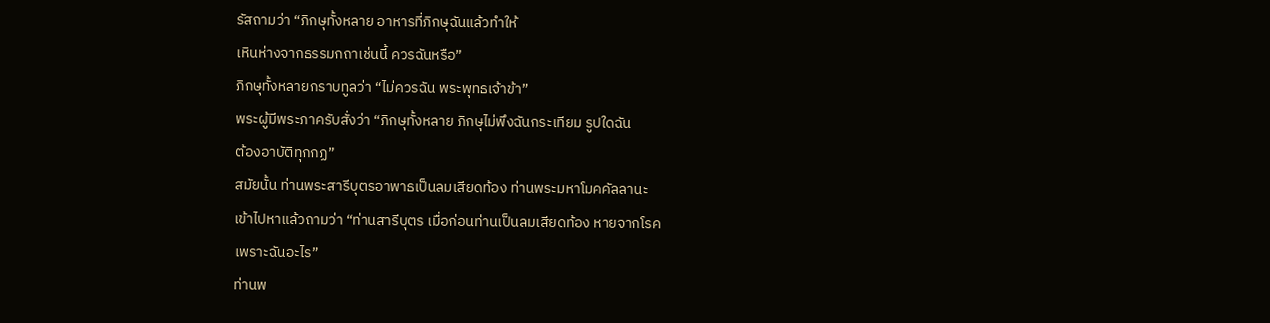รัสถามว่า “ภิกษุทั้งหลาย อาหารที่ภิกษุฉันแล้วทำให้
เหินห่างจากธรรมกถาเช่นนี้ ควรฉันหรือ”
ภิกษุทั้งหลายกราบทูลว่า “ไม่ควรฉัน พระพุทธเจ้าข้า”
พระผู้มีพระภาครับสั่งว่า “ภิกษุทั้งหลาย ภิกษุไม่พึงฉันกระเทียม รูปใดฉัน
ต้องอาบัติทุกกฏ”
สมัยนั้น ท่านพระสารีบุตรอาพาธเป็นลมเสียดท้อง ท่านพระมหาโมคคัลลานะ
เข้าไปหาแล้วถามว่า “ท่านสารีบุตร เมื่อก่อนท่านเป็นลมเสียดท้อง หายจากโรค
เพราะฉันอะไร”
ท่านพ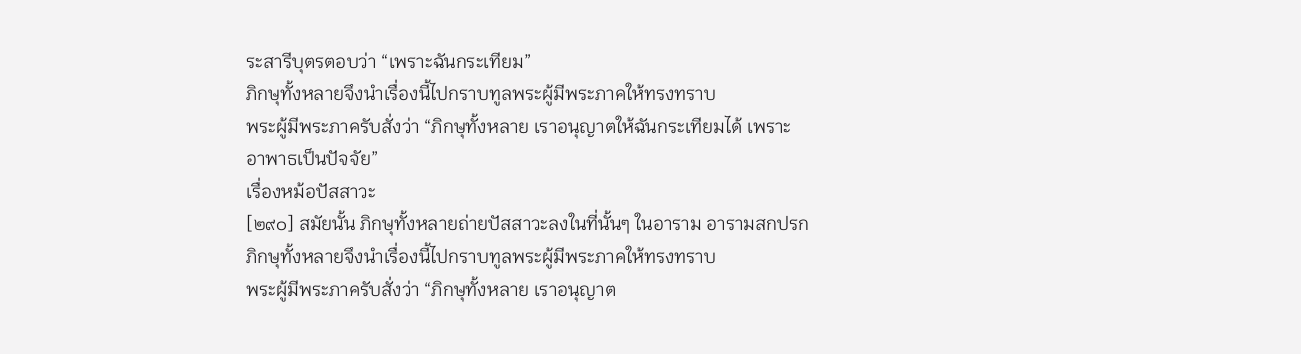ระสารีบุตรตอบว่า “เพราะฉันกระเทียม”
ภิกษุทั้งหลายจึงนำเรื่องนี้ไปกราบทูลพระผู้มีพระภาคให้ทรงทราบ
พระผู้มีพระภาครับสั่งว่า “ภิกษุทั้งหลาย เราอนุญาตให้ฉันกระเทียมได้ เพราะ
อาพาธเป็นปัจจัย”
เรื่องหม้อปัสสาวะ
[๒๙๐] สมัยนั้น ภิกษุทั้งหลายถ่ายปัสสาวะลงในที่นั้นๆ ในอาราม อารามสกปรก
ภิกษุทั้งหลายจึงนำเรื่องนี้ไปกราบทูลพระผู้มีพระภาคให้ทรงทราบ
พระผู้มีพระภาครับสั่งว่า “ภิกษุทั้งหลาย เราอนุญาต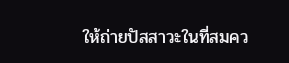ให้ถ่ายปัสสาวะในที่สมคว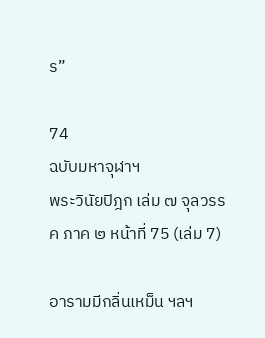ร”

74
ฉบับมหาจุฬาฯ
พระวินัยปิฎก เล่ม ๗ จุลวรรค ภาค ๒ หน้าที่ 75 (เล่ม 7)

อารามมีกลิ่นเหม็น ฯลฯ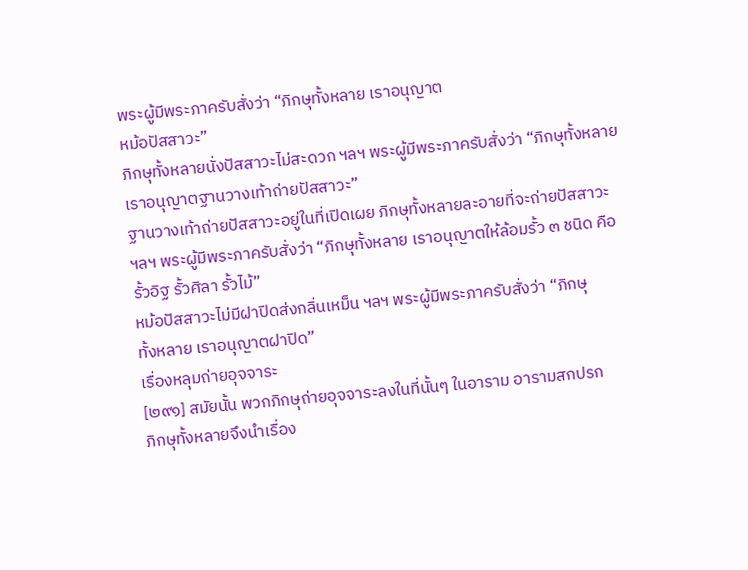พระผู้มีพระภาครับสั่งว่า “ภิกษุทั้งหลาย เราอนุญาต
หม้อปัสสาวะ”
ภิกษุทั้งหลายนั่งปัสสาวะไม่สะดวก ฯลฯ พระผู้มีพระภาครับสั่งว่า “ภิกษุทั้งหลาย
เราอนุญาตฐานวางเท้าถ่ายปัสสาวะ”
ฐานวางเท้าถ่ายปัสสาวะอยู่ในที่เปิดเผย ภิกษุทั้งหลายละอายที่จะถ่ายปัสสาวะ
ฯลฯ พระผู้มีพระภาครับสั่งว่า “ภิกษุทั้งหลาย เราอนุญาตให้ล้อมรั้ว ๓ ชนิด คือ
รั้วอิฐ รั้วศิลา รั้วไม้”
หม้อปัสสาวะไม่มีฝาปิดส่งกลิ่นเหม็น ฯลฯ พระผู้มีพระภาครับสั่งว่า “ภิกษุ
ทั้งหลาย เราอนุญาตฝาปิด”
เรื่องหลุมถ่ายอุจจาระ
[๒๙๑] สมัยนั้น พวกภิกษุถ่ายอุจจาระลงในที่นั้นๆ ในอาราม อารามสกปรก
ภิกษุทั้งหลายจึงนำเรื่อง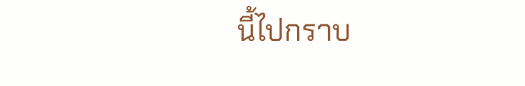นี้ไปกราบ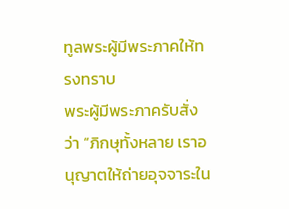ทูลพระผู้มีพระภาคให้ทรงทราบ
พระผู้มีพระภาครับสั่งว่า “ภิกษุทั้งหลาย เราอนุญาตให้ถ่ายอุจจาระใน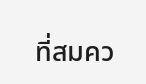ที่สมคว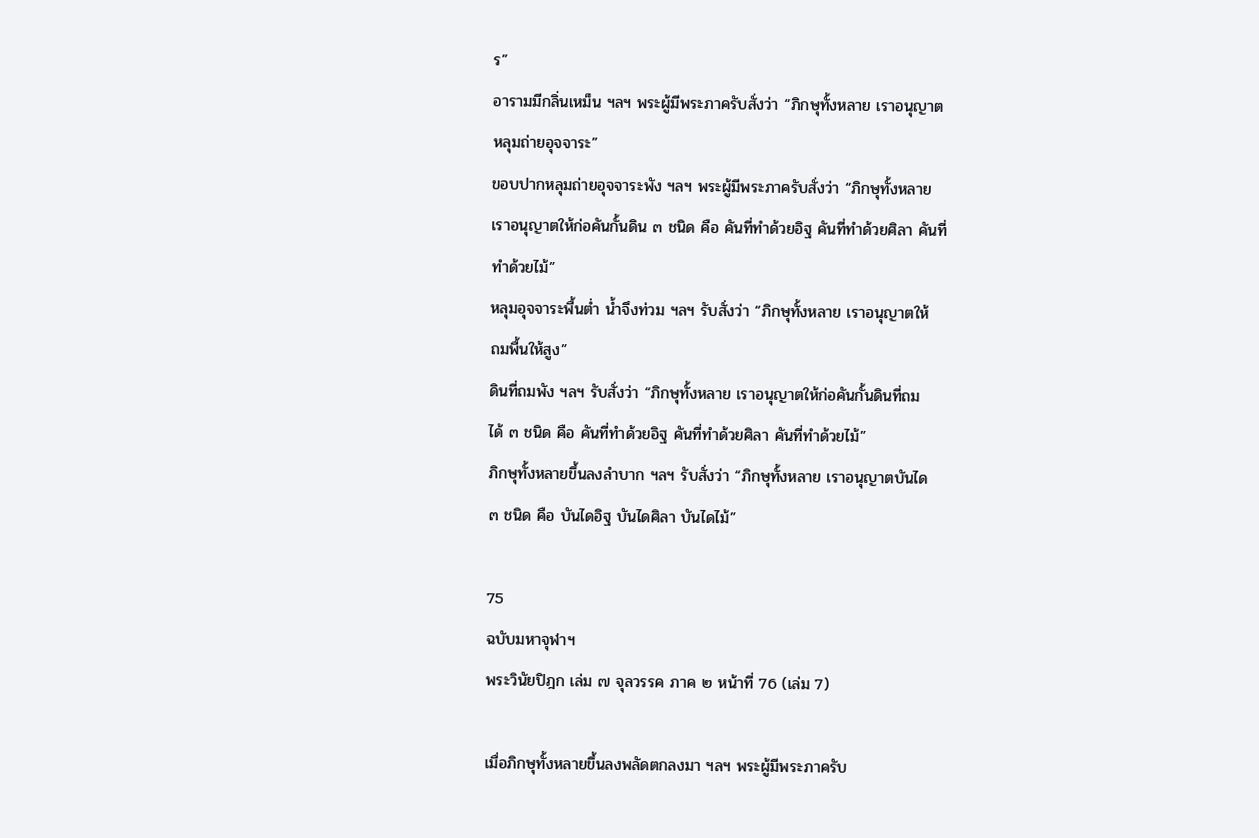ร”
อารามมีกลิ่นเหม็น ฯลฯ พระผู้มีพระภาครับสั่งว่า “ภิกษุทั้งหลาย เราอนุญาต
หลุมถ่ายอุจจาระ”
ขอบปากหลุมถ่ายอุจจาระพัง ฯลฯ พระผู้มีพระภาครับสั่งว่า “ภิกษุทั้งหลาย
เราอนุญาตให้ก่อคันกั้นดิน ๓ ชนิด คือ คันที่ทำด้วยอิฐ คันที่ทำด้วยศิลา คันที่
ทำด้วยไม้”
หลุมอุจจาระพื้นต่ำ น้ำจึงท่วม ฯลฯ รับสั่งว่า “ภิกษุทั้งหลาย เราอนุญาตให้
ถมพื้นให้สูง”
ดินที่ถมพัง ฯลฯ รับสั่งว่า “ภิกษุทั้งหลาย เราอนุญาตให้ก่อคันกั้นดินที่ถม
ได้ ๓ ชนิด คือ คันที่ทำด้วยอิฐ คันที่ทำด้วยศิลา คันที่ทำด้วยไม้”
ภิกษุทั้งหลายขึ้นลงลำบาก ฯลฯ รับสั่งว่า “ภิกษุทั้งหลาย เราอนุญาตบันได
๓ ชนิด คือ บันไดอิฐ บันไดศิลา บันไดไม้”

75
ฉบับมหาจุฬาฯ
พระวินัยปิฎก เล่ม ๗ จุลวรรค ภาค ๒ หน้าที่ 76 (เล่ม 7)

เมื่อภิกษุทั้งหลายขึ้นลงพลัดตกลงมา ฯลฯ พระผู้มีพระภาครับ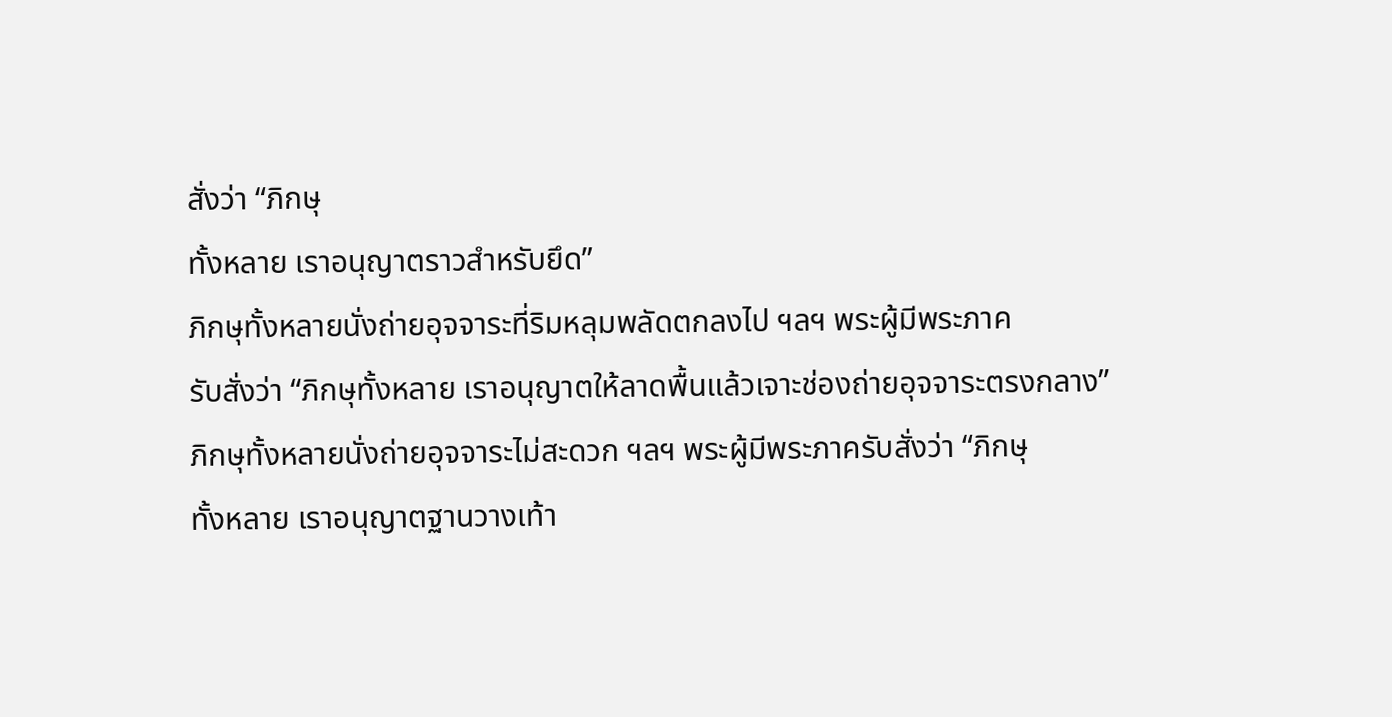สั่งว่า “ภิกษุ
ทั้งหลาย เราอนุญาตราวสำหรับยึด”
ภิกษุทั้งหลายนั่งถ่ายอุจจาระที่ริมหลุมพลัดตกลงไป ฯลฯ พระผู้มีพระภาค
รับสั่งว่า “ภิกษุทั้งหลาย เราอนุญาตให้ลาดพื้นแล้วเจาะช่องถ่ายอุจจาระตรงกลาง”
ภิกษุทั้งหลายนั่งถ่ายอุจจาระไม่สะดวก ฯลฯ พระผู้มีพระภาครับสั่งว่า “ภิกษุ
ทั้งหลาย เราอนุญาตฐานวางเท้า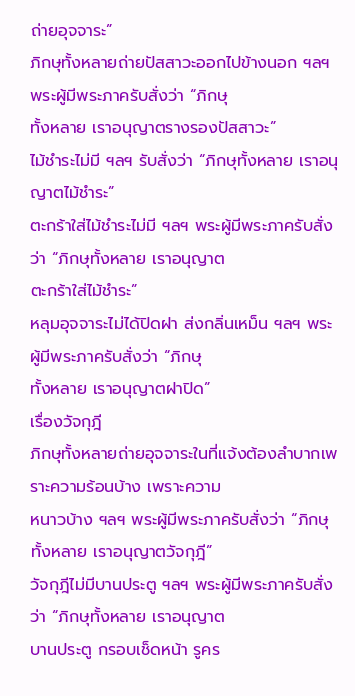ถ่ายอุจจาระ”
ภิกษุทั้งหลายถ่ายปัสสาวะออกไปข้างนอก ฯลฯ พระผู้มีพระภาครับสั่งว่า “ภิกษุ
ทั้งหลาย เราอนุญาตรางรองปัสสาวะ”
ไม้ชำระไม่มี ฯลฯ รับสั่งว่า “ภิกษุทั้งหลาย เราอนุญาตไม้ชำระ”
ตะกร้าใส่ไม้ชำระไม่มี ฯลฯ พระผู้มีพระภาครับสั่งว่า “ภิกษุทั้งหลาย เราอนุญาต
ตะกร้าใส่ไม้ชำระ”
หลุมอุจจาระไม่ได้ปิดฝา ส่งกลิ่นเหม็น ฯลฯ พระผู้มีพระภาครับสั่งว่า “ภิกษุ
ทั้งหลาย เราอนุญาตฝาปิด”
เรื่องวัจกุฎี
ภิกษุทั้งหลายถ่ายอุจจาระในที่แจ้งต้องลำบากเพราะความร้อนบ้าง เพราะความ
หนาวบ้าง ฯลฯ พระผู้มีพระภาครับสั่งว่า “ภิกษุทั้งหลาย เราอนุญาตวัจกุฎี”
วัจกุฎีไม่มีบานประตู ฯลฯ พระผู้มีพระภาครับสั่งว่า “ภิกษุทั้งหลาย เราอนุญาต
บานประตู กรอบเช็ดหน้า รูคร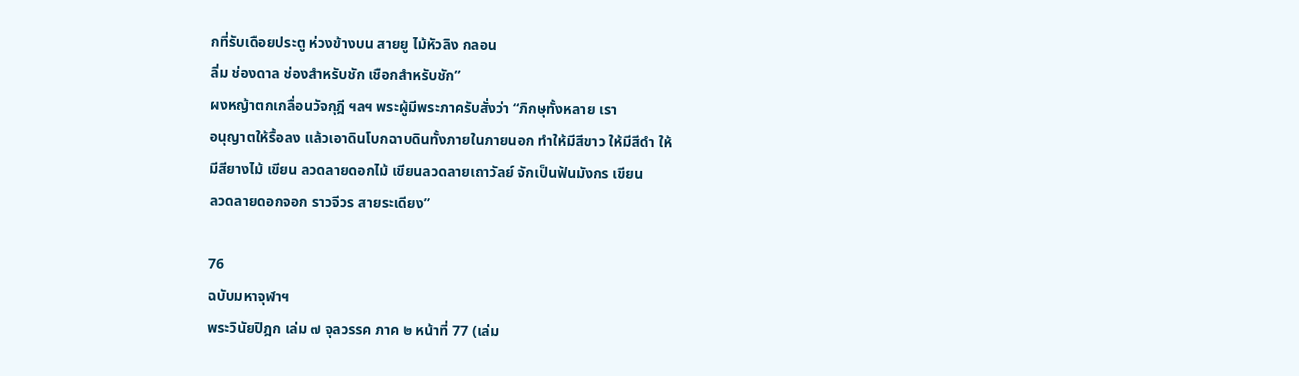กที่รับเดือยประตู ห่วงข้างบน สายยู ไม้หัวลิง กลอน
ลิ่ม ช่องดาล ช่องสำหรับชัก เชือกสำหรับชัก”
ผงหญ้าตกเกลื่อนวัจกุฎี ฯลฯ พระผู้มีพระภาครับสั่งว่า “ภิกษุทั้งหลาย เรา
อนุญาตให้รื้อลง แล้วเอาดินโบกฉาบดินทั้งภายในภายนอก ทำให้มีสีขาว ให้มีสีดำ ให้
มีสียางไม้ เขียน ลวดลายดอกไม้ เขียนลวดลายเถาวัลย์ จักเป็นฟันมังกร เขียน
ลวดลายดอกจอก ราวจีวร สายระเดียง”

76
ฉบับมหาจุฬาฯ
พระวินัยปิฎก เล่ม ๗ จุลวรรค ภาค ๒ หน้าที่ 77 (เล่ม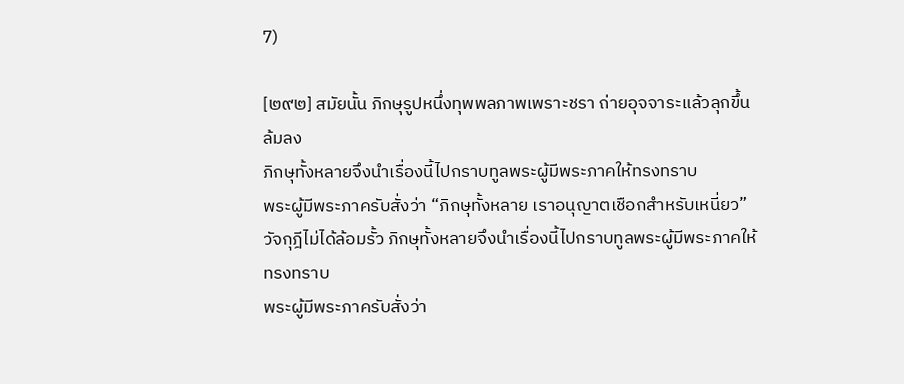7)

[๒๙๒] สมัยนั้น ภิกษุรูปหนึ่งทุพพลภาพเพราะชรา ถ่ายอุจจาระแล้วลุกขึ้น
ล้มลง
ภิกษุทั้งหลายจึงนำเรื่องนี้ไปกราบทูลพระผู้มีพระภาคให้ทรงทราบ
พระผู้มีพระภาครับสั่งว่า “ภิกษุทั้งหลาย เราอนุญาตเชือกสำหรับเหนี่ยว”
วัจกุฎีไม่ได้ล้อมรั้ว ภิกษุทั้งหลายจึงนำเรื่องนี้ไปกราบทูลพระผู้มีพระภาคให้
ทรงทราบ
พระผู้มีพระภาครับสั่งว่า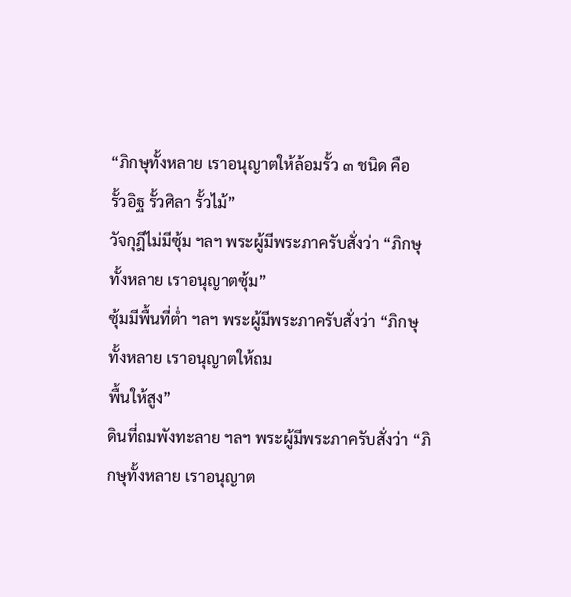“ภิกษุทั้งหลาย เราอนุญาตให้ล้อมรั้ว ๓ ชนิด คือ
รั้วอิฐ รั้วศิลา รั้วไม้”
วัจกุฎีไม่มีซุ้ม ฯลฯ พระผู้มีพระภาครับสั่งว่า “ภิกษุทั้งหลาย เราอนุญาตซุ้ม”
ซุ้มมีพื้นที่ต่ำ ฯลฯ พระผู้มีพระภาครับสั่งว่า “ภิกษุทั้งหลาย เราอนุญาตให้ถม
พื้นให้สูง”
ดินที่ถมพังทะลาย ฯลฯ พระผู้มีพระภาครับสั่งว่า “ภิกษุทั้งหลาย เราอนุญาต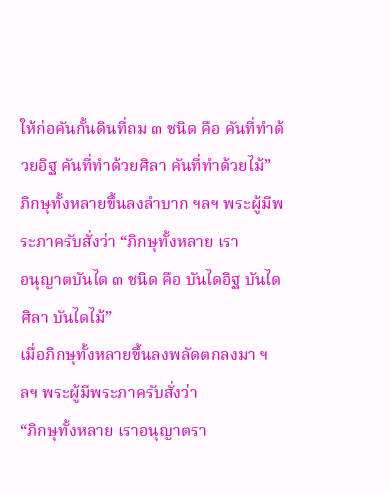ให้ก่อคันกั้นดินที่ถม ๓ ชนิด คือ คันที่ทำด้วยอิฐ คันที่ทำด้วยศิลา คันที่ทำด้วยไม้”
ภิกษุทั้งหลายขึ้นลงลำบาก ฯลฯ พระผู้มีพระภาครับสั่งว่า “ภิกษุทั้งหลาย เรา
อนุญาตบันได ๓ ชนิด คือ บันไดอิฐ บันไดศิลา บันไดไม้”
เมื่อภิกษุทั้งหลายขึ้นลงพลัดตกลงมา ฯลฯ พระผู้มีพระภาครับสั่งว่า
“ภิกษุทั้งหลาย เราอนุญาตรา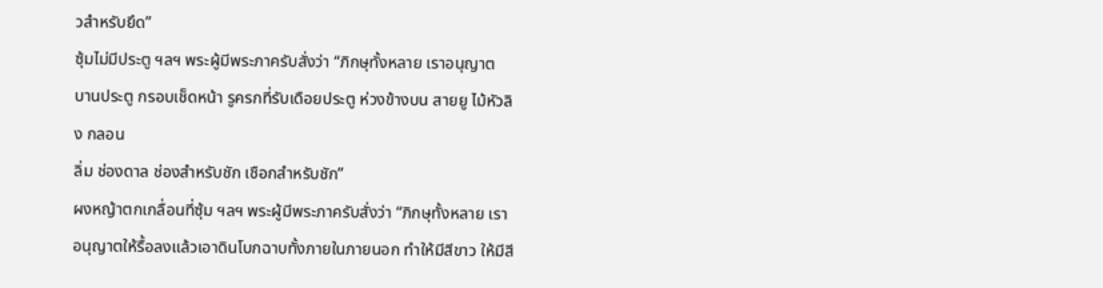วสำหรับยึด”
ซุ้มไม่มีประตู ฯลฯ พระผู้มีพระภาครับสั่งว่า “ภิกษุทั้งหลาย เราอนุญาต
บานประตู กรอบเช็ดหน้า รูครกที่รับเดือยประตู ห่วงข้างบน สายยู ไม้หัวลิง กลอน
ลิ่ม ช่องดาล ช่องสำหรับชัก เชือกสำหรับชัก”
ผงหญ้าตกเกลื่อนที่ซุ้ม ฯลฯ พระผู้มีพระภาครับสั่งว่า “ภิกษุทั้งหลาย เรา
อนุญาตให้รื้อลงแล้วเอาดินโบกฉาบทั้งภายในภายนอก ทำให้มีสีขาว ให้มีสี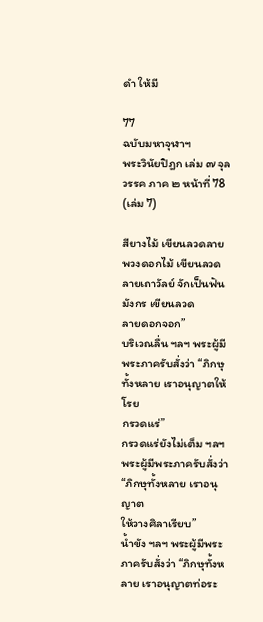ดำ ให้มี

77
ฉบับมหาจุฬาฯ
พระวินัยปิฎก เล่ม ๗ จุลวรรค ภาค ๒ หน้าที่ 78 (เล่ม 7)

สียางไม้ เขียนลวดลายพวงดอกไม้ เขียนลวดลายเถาวัลย์ จักเป็นฟันมังกร เขียนลวด
ลายดอกจอก”
บริเวณลื่น ฯลฯ พระผู้มีพระภาครับสั่งว่า “ภิกษุทั้งหลาย เราอนุญาตให้โรย
กรวดแร่”
กรวดแร่ยังไม่เต็ม ฯลฯ พระผู้มีพระภาครับสั่งว่า “ภิกษุทั้งหลาย เราอนุญาต
ให้วางศิลาเรียบ”
น้ำขัง ฯลฯ พระผู้มีพระภาครับสั่งว่า “ภิกษุทั้งหลาย เราอนุญาตท่อระ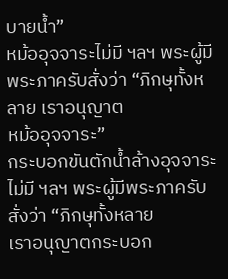บายน้ำ”
หม้ออุจจาระไม่มี ฯลฯ พระผู้มีพระภาครับสั่งว่า “ภิกษุทั้งหลาย เราอนุญาต
หม้ออุจจาระ”
กระบอกขันตักน้ำล้างอุจจาระไม่มี ฯลฯ พระผู้มีพระภาครับสั่งว่า “ภิกษุทั้งหลาย
เราอนุญาตกระบอก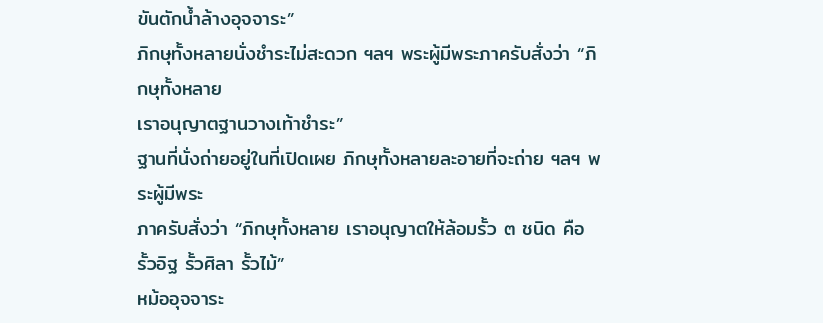ขันตักน้ำล้างอุจจาระ”
ภิกษุทั้งหลายนั่งชำระไม่สะดวก ฯลฯ พระผู้มีพระภาครับสั่งว่า “ภิกษุทั้งหลาย
เราอนุญาตฐานวางเท้าชำระ”
ฐานที่นั่งถ่ายอยู่ในที่เปิดเผย ภิกษุทั้งหลายละอายที่จะถ่าย ฯลฯ พระผู้มีพระ
ภาครับสั่งว่า “ภิกษุทั้งหลาย เราอนุญาตให้ล้อมรั้ว ๓ ชนิด คือ รั้วอิฐ รั้วศิลา รั้วไม้”
หม้ออุจจาระ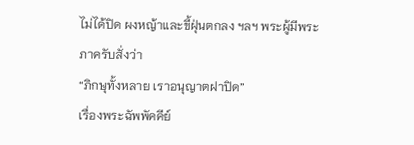ไม่ได้ปิด ผงหญ้าและขี้ฝุ่นตกลง ฯลฯ พระผู้มีพระภาครับสั่งว่า
“ภิกษุทั้งหลาย เราอนุญาตฝาปิด”
เรื่องพระฉัพพัคคีย์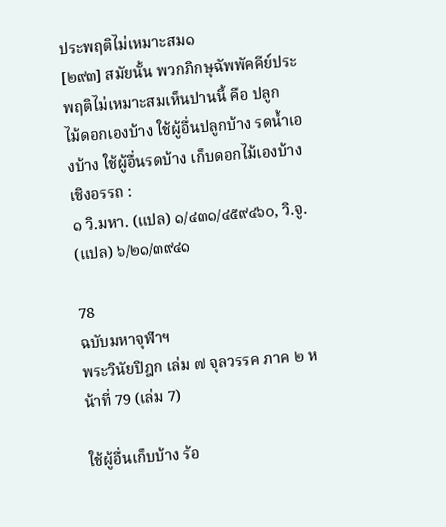ประพฤติไม่เหมาะสม๑
[๒๙๓] สมัยนั้น พวกภิกษุฉัพพัคคีย์ประพฤติไม่เหมาะสมเห็นปานนี้ คือ ปลูก
ไม้ดอกเองบ้าง ใช้ผู้อื่นปลูกบ้าง รดน้ำเองบ้าง ใช้ผู้อื่นรดบ้าง เก็บดอกไม้เองบ้าง
เชิงอรรถ :
๑ วิ.มหา. (แปล) ๑/๔๓๑/๔๕๙๔๖๐, วิ.จู. (แปล) ๖/๒๑/๓๙๔๑

78
ฉบับมหาจุฬาฯ
พระวินัยปิฎก เล่ม ๗ จุลวรรค ภาค ๒ หน้าที่ 79 (เล่ม 7)

ใช้ผู้อื่นเก็บบ้าง ร้อ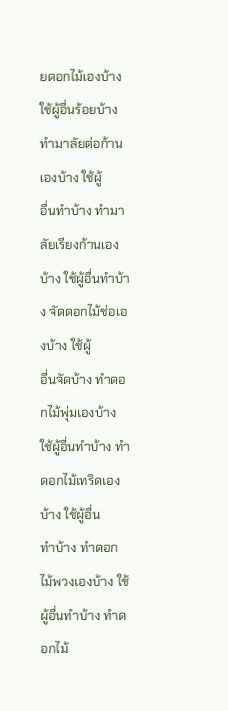ยดอกไม้เองบ้าง ใช้ผู้อื่นร้อยบ้าง ทำมาลัยต่อก้านเองบ้าง ใช้ผู้
อื่นทำบ้าง ทำมาลัยเรียงก้านเองบ้าง ใช้ผู้อื่นทำบ้าง จัดดอกไม้ช่อเองบ้าง ใช้ผู้
อื่นจัดบ้าง ทำดอกไม้พุ่มเองบ้าง ใช้ผู้อื่นทำบ้าง ทำดอกไม้เทริดเองบ้าง ใช้ผู้อื่น
ทำบ้าง ทำดอกไม้พวงเองบ้าง ใช้ผู้อื่นทำบ้าง ทำดอกไม้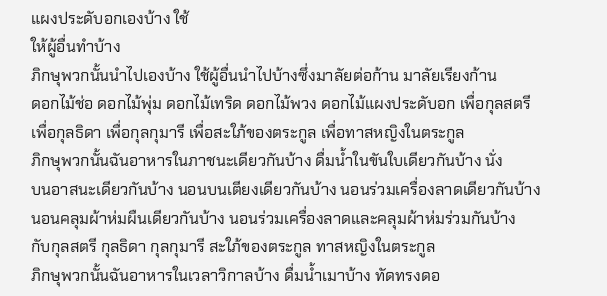แผงประดับอกเองบ้าง ใช้
ให้ผู้อื่นทำบ้าง
ภิกษุพวกนั้นนำไปเองบ้าง ใช้ผู้อื่นนำไปบ้างซึ่งมาลัยต่อก้าน มาลัยเรียงก้าน
ดอกไม้ช่อ ดอกไม้พุ่ม ดอกไม้เทริด ดอกไม้พวง ดอกไม้แผงประดับอก เพื่อกุลสตรี
เพื่อกุลธิดา เพื่อกุลกุมารี เพื่อสะใภ้ของตระกูล เพื่อทาสหญิงในตระกูล
ภิกษุพวกนั้นฉันอาหารในภาชนะเดียวกันบ้าง ดื่มน้ำในขันใบเดียวกันบ้าง นั่ง
บนอาสนะเดียวกันบ้าง นอนบนเตียงเดียวกันบ้าง นอนร่วมเครื่องลาดเดียวกันบ้าง
นอนคลุมผ้าห่มผืนเดียวกันบ้าง นอนร่วมเครื่องลาดและคลุมผ้าห่มร่วมกันบ้าง
กับกุลสตรี กุลธิดา กุลกุมารี สะใภ้ของตระกูล ทาสหญิงในตระกูล
ภิกษุพวกนั้นฉันอาหารในเวลาวิกาลบ้าง ดื่มน้ำเมาบ้าง ทัดทรงดอ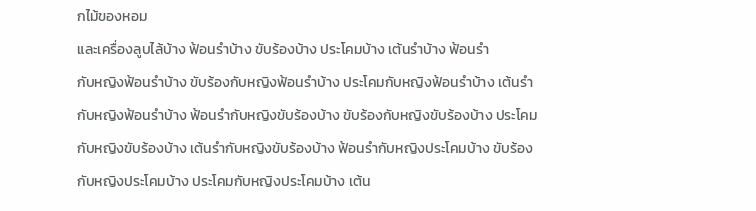กไม้ของหอม
และเครื่องลูบไล้บ้าง ฟ้อนรำบ้าง ขับร้องบ้าง ประโคมบ้าง เต้นรำบ้าง ฟ้อนรำ
กับหญิงฟ้อนรำบ้าง ขับร้องกับหญิงฟ้อนรำบ้าง ประโคมกับหญิงฟ้อนรำบ้าง เต้นรำ
กับหญิงฟ้อนรำบ้าง ฟ้อนรำกับหญิงขับร้องบ้าง ขับร้องกับหญิงขับร้องบ้าง ประโคม
กับหญิงขับร้องบ้าง เต้นรำกับหญิงขับร้องบ้าง ฟ้อนรำกับหญิงประโคมบ้าง ขับร้อง
กับหญิงประโคมบ้าง ประโคมกับหญิงประโคมบ้าง เต้น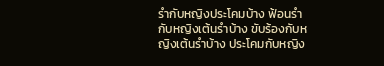รำกับหญิงประโคมบ้าง ฟ้อนรำ
กับหญิงเต้นรำบ้าง ขับร้องกับหญิงเต้นรำบ้าง ประโคมกับหญิง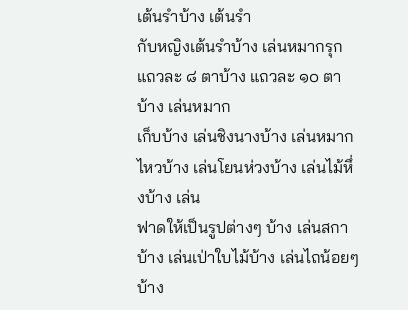เต้นรำบ้าง เต้นรำ
กับหญิงเต้นรำบ้าง เล่นหมากรุกแถวละ ๘ ตาบ้าง แถวละ ๑๐ ตาบ้าง เล่นหมาก
เก็บบ้าง เล่นชิงนางบ้าง เล่นหมากไหวบ้าง เล่นโยนห่วงบ้าง เล่นไม้หึ่งบ้าง เล่น
ฟาดให้เป็นรูปต่างๆ บ้าง เล่นสกาบ้าง เล่นเป่าใบไม้บ้าง เล่นไถน้อยๆ บ้าง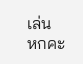เล่น
หกคะ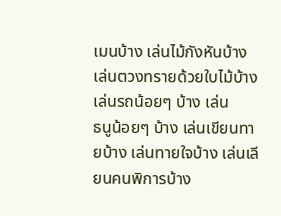เมนบ้าง เล่นไม้กังหันบ้าง เล่นตวงทรายด้วยใบไม้บ้าง เล่นรถน้อยๆ บ้าง เล่น
ธนูน้อยๆ บ้าง เล่นเขียนทายบ้าง เล่นทายใจบ้าง เล่นเลียนคนพิการบ้าง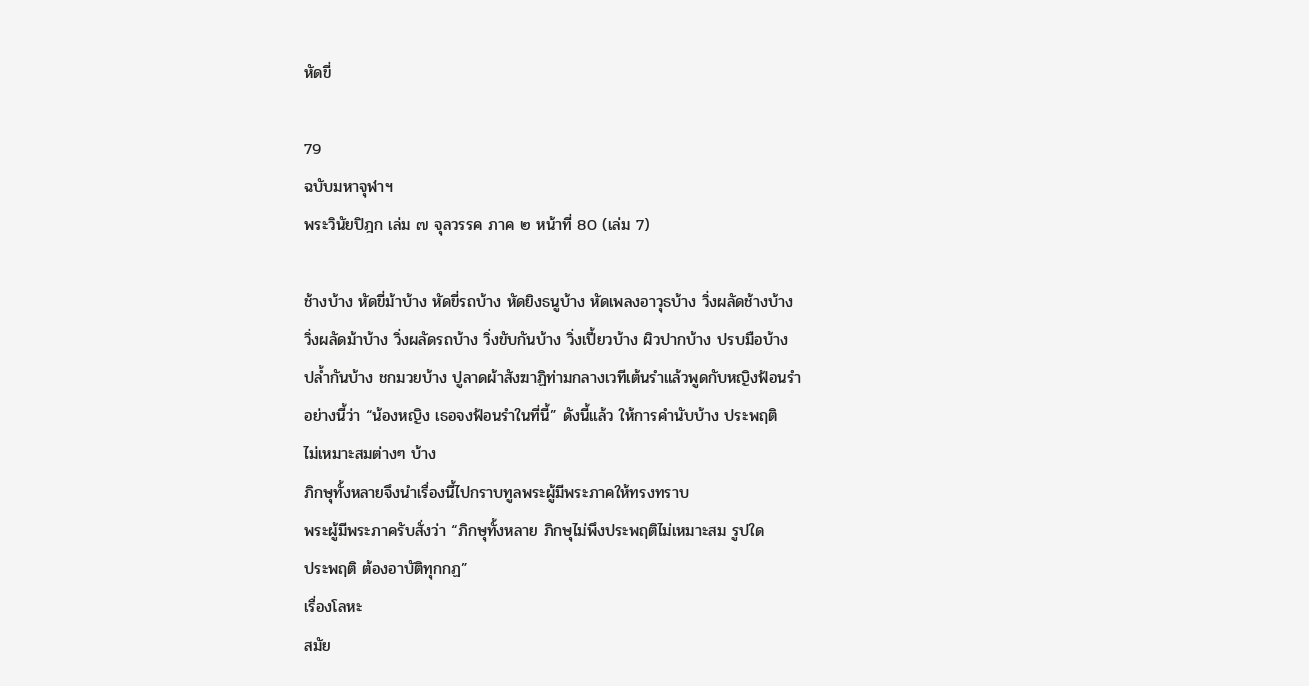หัดขี่

79
ฉบับมหาจุฬาฯ
พระวินัยปิฎก เล่ม ๗ จุลวรรค ภาค ๒ หน้าที่ 80 (เล่ม 7)

ช้างบ้าง หัดขี่ม้าบ้าง หัดขี่รถบ้าง หัดยิงธนูบ้าง หัดเพลงอาวุธบ้าง วิ่งผลัดช้างบ้าง
วิ่งผลัดม้าบ้าง วิ่งผลัดรถบ้าง วิ่งขับกันบ้าง วิ่งเปี้ยวบ้าง ผิวปากบ้าง ปรบมือบ้าง
ปล้ำกันบ้าง ชกมวยบ้าง ปูลาดผ้าสังฆาฏิท่ามกลางเวทีเต้นรำแล้วพูดกับหญิงฟ้อนรำ
อย่างนี้ว่า “น้องหญิง เธอจงฟ้อนรำในที่นี้” ดังนี้แล้ว ให้การคำนับบ้าง ประพฤติ
ไม่เหมาะสมต่างๆ บ้าง
ภิกษุทั้งหลายจึงนำเรื่องนี้ไปกราบทูลพระผู้มีพระภาคให้ทรงทราบ
พระผู้มีพระภาครับสั่งว่า “ภิกษุทั้งหลาย ภิกษุไม่พึงประพฤติไม่เหมาะสม รูปใด
ประพฤติ ต้องอาบัติทุกกฏ”
เรื่องโลหะ
สมัย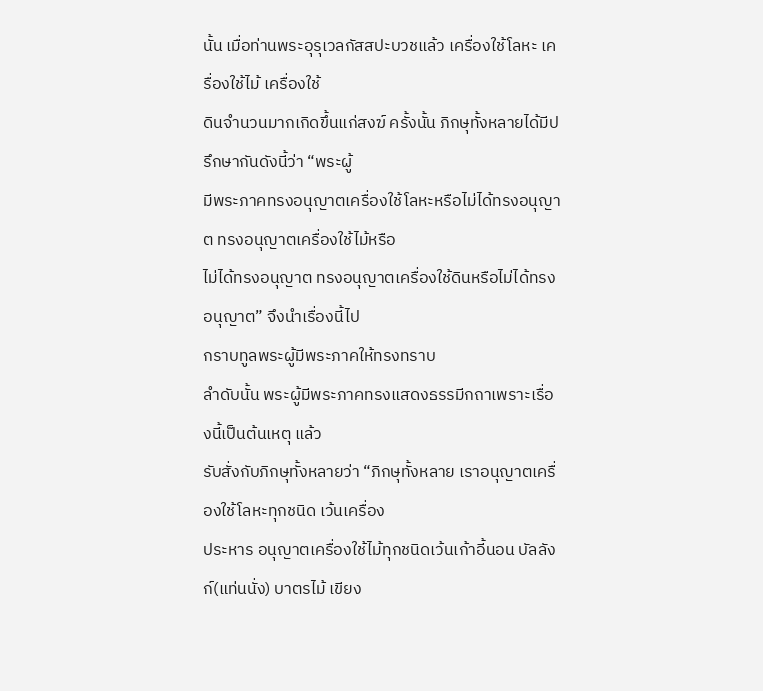นั้น เมื่อท่านพระอุรุเวลกัสสปะบวชแล้ว เครื่องใช้โลหะ เครื่องใช้ไม้ เครื่องใช้
ดินจำนวนมากเกิดขึ้นแก่สงฆ์ ครั้งนั้น ภิกษุทั้งหลายได้มีปรึกษากันดังนี้ว่า “พระผู้
มีพระภาคทรงอนุญาตเครื่องใช้โลหะหรือไม่ได้ทรงอนุญาต ทรงอนุญาตเครื่องใช้ไม้หรือ
ไม่ได้ทรงอนุญาต ทรงอนุญาตเครื่องใช้ดินหรือไม่ได้ทรงอนุญาต” จึงนำเรื่องนี้ไป
กราบทูลพระผู้มีพระภาคให้ทรงทราบ
ลำดับนั้น พระผู้มีพระภาคทรงแสดงธรรมีกถาเพราะเรื่องนี้เป็นต้นเหตุ แล้ว
รับสั่งกับภิกษุทั้งหลายว่า “ภิกษุทั้งหลาย เราอนุญาตเครื่องใช้โลหะทุกชนิด เว้นเครื่อง
ประหาร อนุญาตเครื่องใช้ไม้ทุกชนิดเว้นเก้าอี้นอน บัลลังก์(แท่นนั่ง) บาตรไม้ เขียง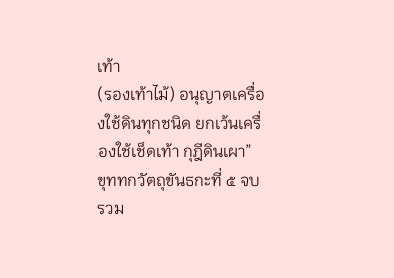เท้า
(รองเท้าไม้) อนุญาตเครื่องใช้ดินทุกชนิด ยกเว้นเครื่องใช้เช็ดเท้า กุฎีดินเผา”
ขุททกวัตถุขันธกะที่ ๕ จบ
รวม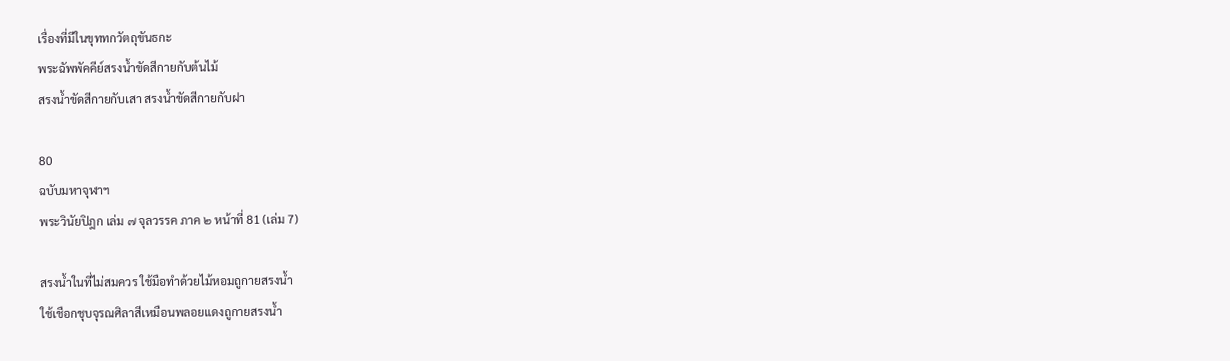เรื่องที่มีในขุททกวัตถุขันธกะ
พระฉัพพัคคีย์สรงน้ำขัดสีกายกับต้นไม้
สรงน้ำขัดสีกายกับเสา สรงน้ำขัดสีกายกับฝา

80
ฉบับมหาจุฬาฯ
พระวินัยปิฎก เล่ม ๗ จุลวรรค ภาค ๒ หน้าที่ 81 (เล่ม 7)

สรงน้ำในที่ไม่สมควร ใช้มือทำด้วยไม้หอมถูกายสรงน้ำ
ใช้เชือกชุบจุรณศิลาสีเหมือนพลอยแดงถูกายสรงน้ำ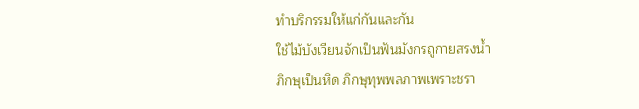ทำบริกรรมให้แก่กันและกัน
ใช้ไม้บังเวียนจักเป็นฟันมังกรถูกายสรงน้ำ
ภิกษุเป็นหิด ภิกษุทุพพลภาพเพราะชรา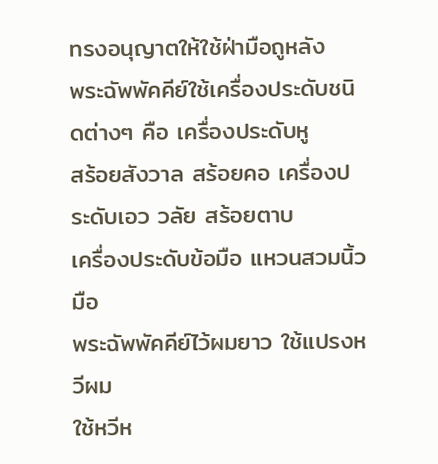ทรงอนุญาตให้ใช้ฝ่ามือถูหลัง
พระฉัพพัคคีย์ใช้เครื่องประดับชนิดต่างๆ คือ เครื่องประดับหู
สร้อยสังวาล สร้อยคอ เครื่องประดับเอว วลัย สร้อยตาบ
เครื่องประดับข้อมือ แหวนสวมนิ้วมือ
พระฉัพพัคคีย์ไว้ผมยาว ใช้แปรงหวีผม
ใช้หวีห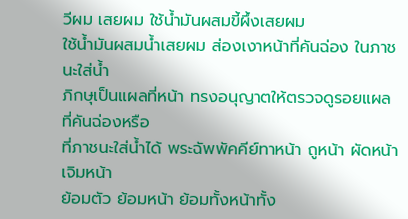วีผม เสยผม ใช้น้ำมันผสมขี้ผึ้งเสยผม
ใช้น้ำมันผสมน้ำเสยผม ส่องเงาหน้าที่คันฉ่อง ในภาชนะใส่น้ำ
ภิกษุเป็นแผลที่หน้า ทรงอนุญาตให้ตรวจดูรอยแผลที่คันฉ่องหรือ
ที่ภาชนะใส่น้ำได้ พระฉัพพัคคีย์ทาหน้า ถูหน้า ผัดหน้า เจิมหน้า
ย้อมตัว ย้อมหน้า ย้อมทั้งหน้าทั้ง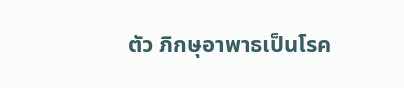ตัว ภิกษุอาพาธเป็นโรค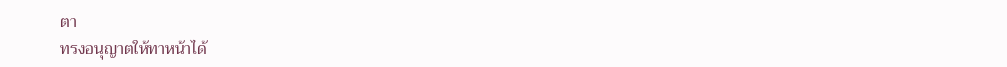ตา
ทรงอนุญาตให้ทาหน้าได้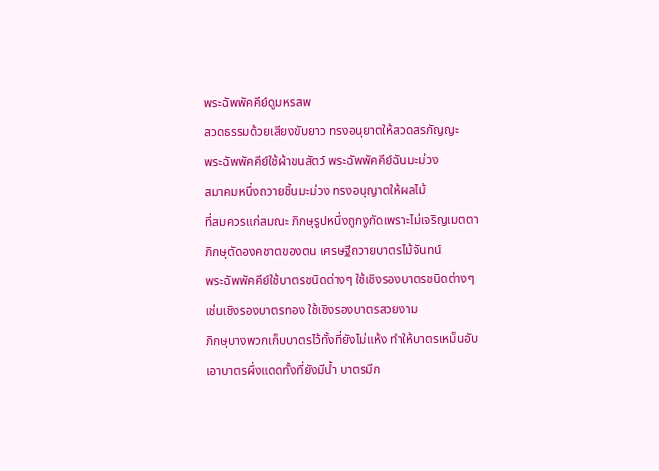พระฉัพพัคคีย์ดูมหรสพ
สวดธรรมด้วยเสียงขับยาว ทรงอนุยาตให้สวดสรภัญญะ
พระฉัพพัคคีย์ใช้ผ้าขนสัตว์ พระฉัพพัคคีย์ฉันมะม่วง
สมาคมหนึ่งถวายชิ้นมะม่วง ทรงอนุญาตให้ผลไม้
ที่สมควรแก่สมณะ ภิกษุรูปหนึ่งถูกงูกัดเพราะไม่เจริญเมตตา
ภิกษุตัดองคชาตของตน เศรษฐีถวายบาตรไม้จันทน์
พระฉัพพัคคีย์ใช้บาตรชนิดต่างๆ ใช้เชิงรองบาตรชนิดต่างๆ
เช่นเชิงรองบาตรทอง ใช้เชิงรองบาตรสวยงาม
ภิกษุบางพวกเก็บบาตรไว้ทั้งที่ยังไม่แห้ง ทำให้บาตรเหม็นอับ
เอาบาตรผึ่งแดดทั้งที่ยังมีน้ำ บาตรมีก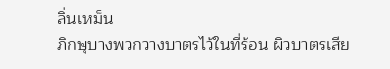ลิ่นเหม็น
ภิกษุบางพวกวางบาตรไว้ในที่ร้อน ผิวบาตรเสีย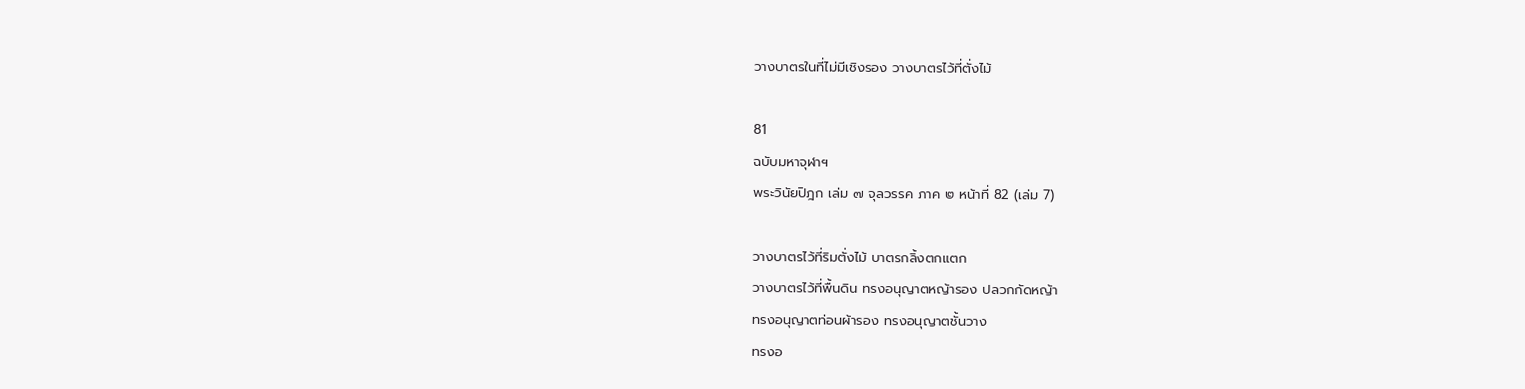วางบาตรในที่ไม่มีเชิงรอง วางบาตรไว้ที่ตั่งไม้

81
ฉบับมหาจุฬาฯ
พระวินัยปิฎก เล่ม ๗ จุลวรรค ภาค ๒ หน้าที่ 82 (เล่ม 7)

วางบาตรไว้ที่ริมตั่งไม้ บาตรกลิ้งตกแตก
วางบาตรไว้ที่พื้นดิน ทรงอนุญาตหญ้ารอง ปลวกกัดหญ้า
ทรงอนุญาตท่อนผ้ารอง ทรงอนุญาตชั้นวาง
ทรงอ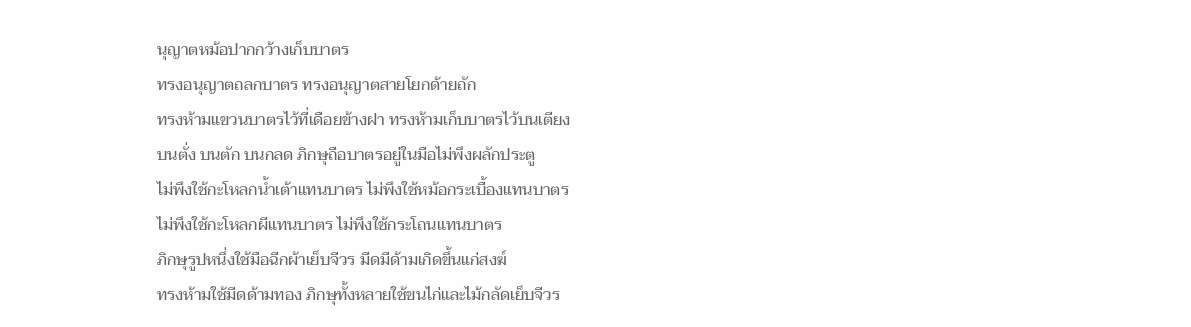นุญาตหม้อปากกว้างเก็บบาตร
ทรงอนุญาตถลกบาตร ทรงอนุญาตสายโยกด้ายถัก
ทรงห้ามแขวนบาตรไว้ที่เดือยข้างฝา ทรงห้ามเก็บบาตรไว้บนเตียง
บนตั่ง บนตัก บนกลด ภิกษุถือบาตรอยู่ในมือไม่พึงผลักประตู
ไม่พึงใช้กะโหลกน้ำเต้าแทนบาตร ไม่พึงใช้หม้อกระเบื้องแทนบาตร
ไม่พึงใช้กะโหลกผีแทนบาตร ไม่พึงใช้กระโถนแทนบาตร
ภิกษุรูปหนึ่งใช้มือฉีกผ้าเย็บจีวร มีดมีด้ามเกิดขึ้นแก่สงฆ์
ทรงห้ามใช้มีดด้ามทอง ภิกษุทั้งหลายใช้ขนไก่และไม้กลัดเย็บจีวร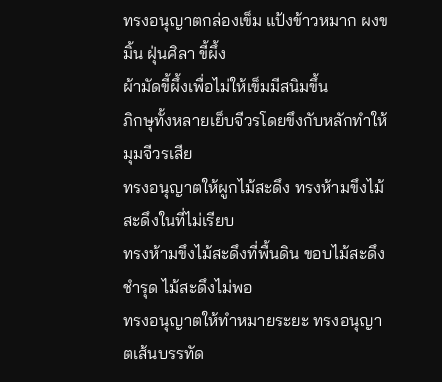ทรงอนุญาตกล่องเข็ม แป้งข้าวหมาก ผงขมิ้น ฝุ่นศิลา ขี้ผึ้ง
ผ้ามัดขี้ผึ้งเพื่อไม่ให้เข็มมีสนิมขึ้น
ภิกษุทั้งหลายเย็บจีวรโดยขึงกับหลักทำให้มุมจีวรเสีย
ทรงอนุญาตให้ผูกไม้สะดึง ทรงห้ามขึงไม้สะดึงในที่ไม่เรียบ
ทรงห้ามขึงไม้สะดึงที่พื้นดิน ขอบไม้สะดึงชำรุด ไม้สะดึงไม่พอ
ทรงอนุญาตให้ทำหมายระยะ ทรงอนุญาตเส้นบรรทัด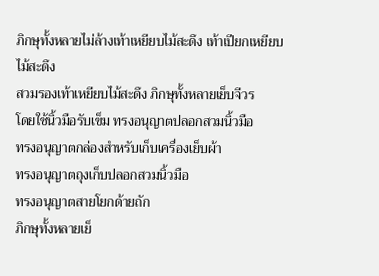ภิกษุทั้งหลายไม่ล้างเท้าเหยียบไม้สะดึง เท้าเปียกเหยียบไม้สะดึง
สวมรองเท้าเหยียบไม้สะดึง ภิกษุทั้งหลายเย็บจีวร
โดยใช้นิ้วมือรับเข็ม ทรงอนุญาตปลอกสวมนิ้วมือ
ทรงอนุญาตกล่องสำหรับเก็บเครื่องเย็บผ้า
ทรงอนุญาตถุงเก็บปลอกสวมนิ้วมือ
ทรงอนุญาตสายโยกด้ายถัก
ภิกษุทั้งหลายเย็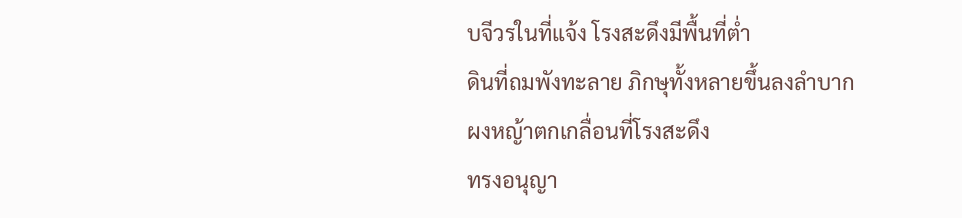บจีวรในที่แจ้ง โรงสะดึงมีพื้นที่ต่ำ
ดินที่ถมพังทะลาย ภิกษุทั้งหลายขึ้นลงลำบาก
ผงหญ้าตกเกลื่อนที่โรงสะดึง
ทรงอนุญา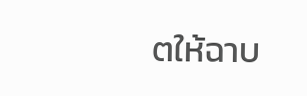ตให้ฉาบ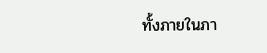ทั้งภายในภา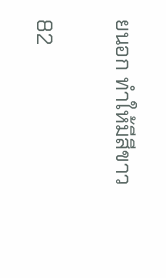ยนอก ทำให้มีสีขาว

82